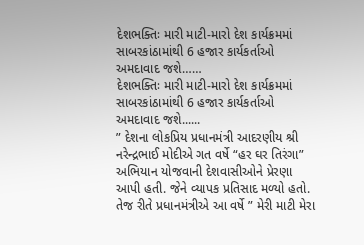દેશભક્તિઃ મારી માટી-મારો દેશ કાર્યક્રમમાં સાબરકાંઠામાંથી 6 હજાર કાર્યકર્તાઓ અમદાવાદ જશે……
દેશભક્તિઃ મારી માટી-મારો દેશ કાર્યક્રમમાં સાબરકાંઠામાંથી 6 હજાર કાર્યકર્તાઓ અમદાવાદ જશે......
” દેશના લોકપ્રિય પ્રધાનમંત્રી આદરણીય શ્રી નરેન્દ્રભાઈ મોદીએ ગત વર્ષે “હર ઘર તિરંગા” અભિયાન યોજવાની દેશવાસીઓને પ્રેરણા આપી હતી. જેને વ્યાપક પ્રતિસાદ મળ્યો હતો. તેજ રીતે પ્રધાનમંત્રીએ આ વર્ષે ” મેરી માટી મેરા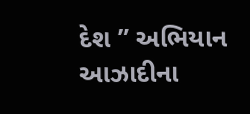દેશ ” અભિયાન આઝાદીના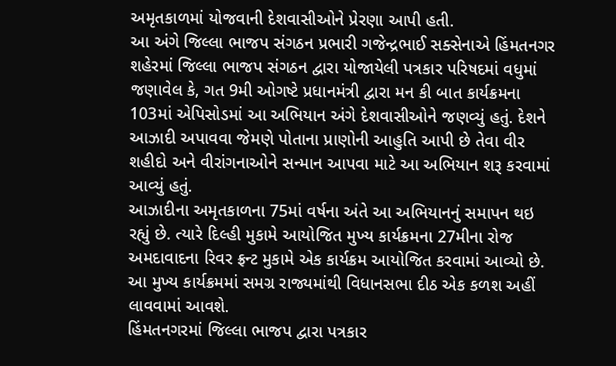અમૃતકાળમાં યોજવાની દેશવાસીઓને પ્રેરણા આપી હતી.
આ અંગે જિલ્લા ભાજપ સંગઠન પ્રભારી ગજેન્દ્રભાઈ સક્સેનાએ હિંમતનગર શહેરમાં જિલ્લા ભાજપ સંગઠન દ્વારા યોજાયેલી પત્રકાર પરિષદમાં વધુમાં જણાવેલ કે, ગત 9મી ઓગષ્ટે પ્રધાનમંત્રી દ્વારા મન કી બાત કાર્યક્રમના 103માં એપિસોડમાં આ અભિયાન અંગે દેશવાસીઓને જણવ્યું હતું. દેશને આઝાદી અપાવવા જેમણે પોતાના પ્રાણોની આહુતિ આપી છે તેવા વીર શહીદો અને વીરાંગનાઓને સન્માન આપવા માટે આ અભિયાન શરૂ કરવામાં આવ્યું હતું.
આઝાદીના અમૃતકાળના 75માં વર્ષના અંતે આ અભિયાનનું સમાપન થઇ રહ્યું છે. ત્યારે દિલ્હી મુકામે આયોજિત મુખ્ય કાર્યક્રમના 27મીના રોજ અમદાવાદના રિવર ફ્રન્ટ મુકામે એક કાર્યક્રમ આયોજિત કરવામાં આવ્યો છે. આ મુખ્ય કાર્યક્રમમાં સમગ્ર રાજ્યમાંથી વિધાનસભા દીઠ એક કળશ અહીં લાવવામાં આવશે.
હિંમતનગરમાં જિલ્લા ભાજપ દ્વારા પત્રકાર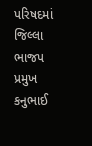પરિષદમાં જિલ્લા ભાજપ પ્રમુખ કનુભાઈ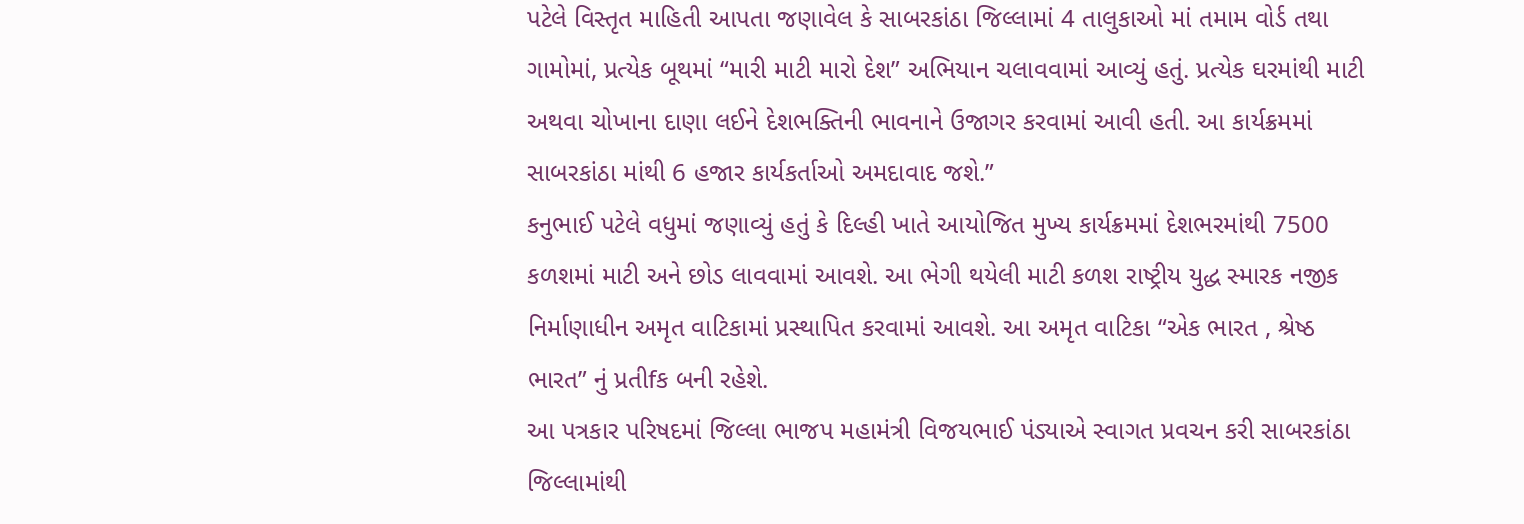પટેલે વિસ્તૃત માહિતી આપતા જણાવેલ કે સાબરકાંઠા જિલ્લામાં 4 તાલુકાઓ માં તમામ વોર્ડ તથા ગામોમાં, પ્રત્યેક બૂથમાં “મારી માટી મારો દેશ” અભિયાન ચલાવવામાં આવ્યું હતું. પ્રત્યેક ઘરમાંથી માટી અથવા ચોખાના દાણા લઈને દેશભક્તિની ભાવનાને ઉજાગર કરવામાં આવી હતી. આ કાર્યક્રમમાં સાબરકાંઠા માંથી 6 હજાર કાર્યકર્તાઓ અમદાવાદ જશે.”
કનુભાઈ પટેલે વધુમાં જણાવ્યું હતું કે દિલ્હી ખાતે આયોજિત મુખ્ય કાર્યક્રમમાં દેશભરમાંથી 7500 કળશમાં માટી અને છોડ લાવવામાં આવશે. આ ભેગી થયેલી માટી કળશ રાષ્ટ્રીય યુદ્ધ સ્મારક નજીક નિર્માણાધીન અમૃત વાટિકામાં પ્રસ્થાપિત કરવામાં આવશે. આ અમૃત વાટિકા “એક ભારત , શ્રેષ્ઠ ભારત” નું પ્રતીfક બની રહેશે.
આ પત્રકાર પરિષદમાં જિલ્લા ભાજપ મહામંત્રી વિજયભાઈ પંડ્યાએ સ્વાગત પ્રવચન કરી સાબરકાંઠા જિલ્લામાંથી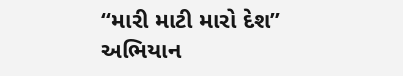“મારી માટી મારો દેશ” અભિયાન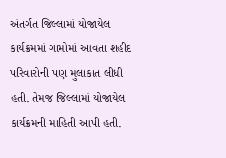અંતર્ગત જિલ્લામાં યોજાયેલ કાર્યક્રમમાં ગામોમાં આવતા શહીદ પરિવારોની પણ મુલાકાત લીધી હતી. તેમજ જિલ્લામાં યોજાયેલ કાર્યક્રમની માહિતી આપી હતી.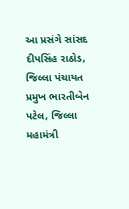આ પ્રસંગે સાંસદ દીપસિંહ રાઠોડ, જિલ્લા પંચાયત પ્રમુખ ભારતીબેન પટેલ, જિલ્લા મહામંત્રી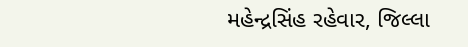મહેન્દ્રસિંહ રહેવાર, જિલ્લા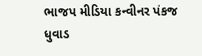ભાજપ મીડિયા કન્વીનર પંકજ ધુવાડ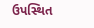ઉપસ્થિત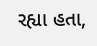રહ્યા હતા,